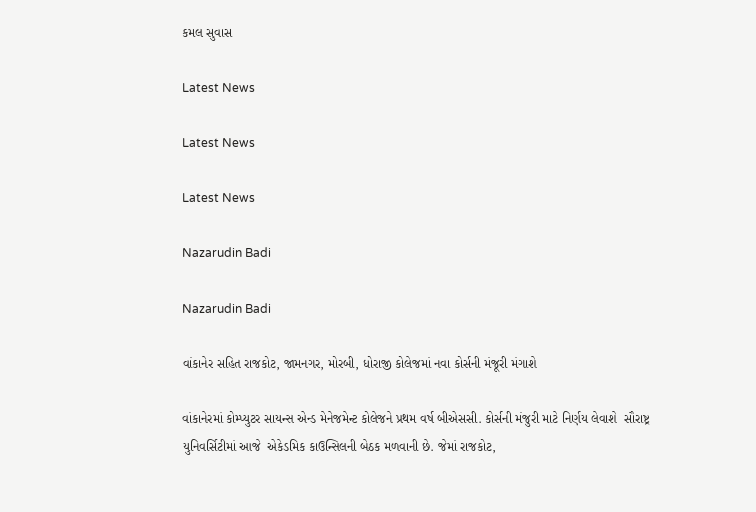કમલ સુવાસ

Latest News

Latest News

Latest News

Nazarudin Badi

Nazarudin Badi

વાંકાનેર સહિત રાજકોટ, જામનગર, મોરબી, ધોરાજી કોલેજમાં નવા કોર્સની મંજૂરી મંગાશે

વાંકાનેરમાં કોમ્પ્યુટર સાયન્સ એન્ડ મેનેજમેન્ટ કોલેજને પ્રથમ વર્ષ બીએસસી. કોર્સની મંજુરી માટે નિર્ણય લેવાશે  સૌરાષ્ટ્ર યુનિવર્સિટીમાં આજે  એકેડમિક કાઉન્સિલની બેઠક મળવાની છે. જેમાં રાજકોટ,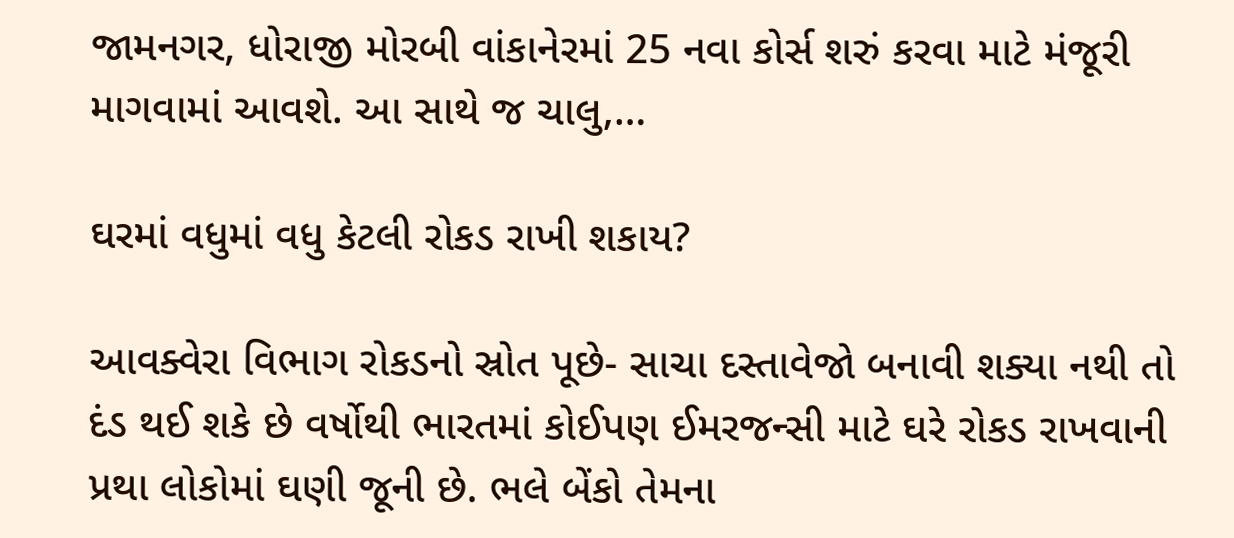જામનગર, ધોરાજી મોરબી વાંકાનેરમાં 25 નવા કોર્સ શરું કરવા માટે મંજૂરી માગવામાં આવશે. આ સાથે જ ચાલુ,…

ઘરમાં વધુમાં વધુ કેટલી રોકડ રાખી શકાય?

આવક્વેરા વિભાગ રોકડનો સ્રોત પૂછે- સાચા દસ્તાવેજો બનાવી શક્યા નથી તો દંડ થઈ શકે છે વર્ષોથી ભારતમાં કોઈપણ ઈમરજન્સી માટે ઘરે રોકડ રાખવાની પ્રથા લોકોમાં ઘણી જૂની છે. ભલે બેંકો તેમના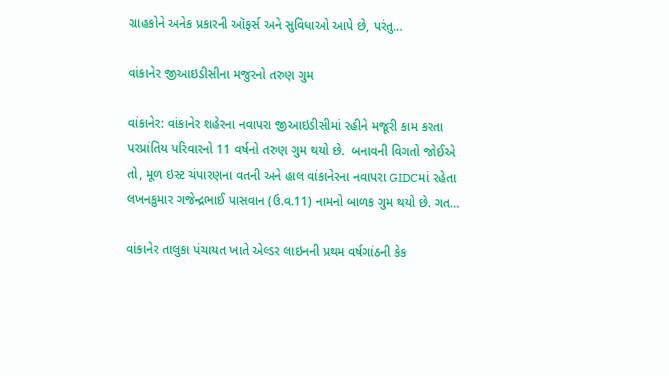ગ્રાહકોને અનેક પ્રકારની ઑફર્સ અને સુવિધાઓ આપે છે, પરંતુ…

વાંકાનેર જીઆઇડીસીના મજુરનો તરુણ ગુમ

વાંકાનેર: વાંકાનેર શહેરના નવાપરા જીઆઇડીસીમાં રહીને મજૂરી કામ કરતા પરપ્રાંતિય પરિવારનો 11 વર્ષનો તરુણ ગુમ થયો છે.  બનાવની વિગતો જોઈએ તો, મૂળ ઇસ્ટ ચંપારણના વતની અને હાલ વાંકાનેરના નવાપરા GIDCમાં રહેતા લખનકુમાર ગજેન્દ્રભાઈ પાસવાન (ઉ.વ.11) નામનો બાળક ગુમ થયો છે. ગત…

વાંકાનેર તાલુકા પંચાયત ખાતે એલ્ડર લાઇનની પ્રથમ વર્ષગાંઠની કેક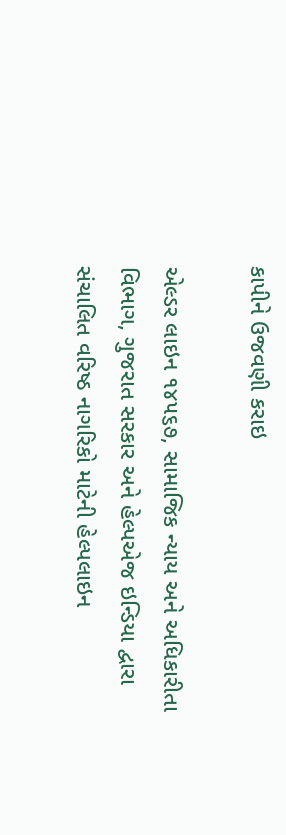કાપીને ઉજવણી કરાઇ

એલ્ડર લાઇન ૧૪૫૬૭, સામાજિક ન્યાય અને અધિકારીતા વિભાગ, ગુજરાત સરકાર અને હેલ્પએજ ઇન્ડિયા દ્વારા સંચાલિત વરિષ્ઠ નાગરિકો માટેની હેલ્પલાઇન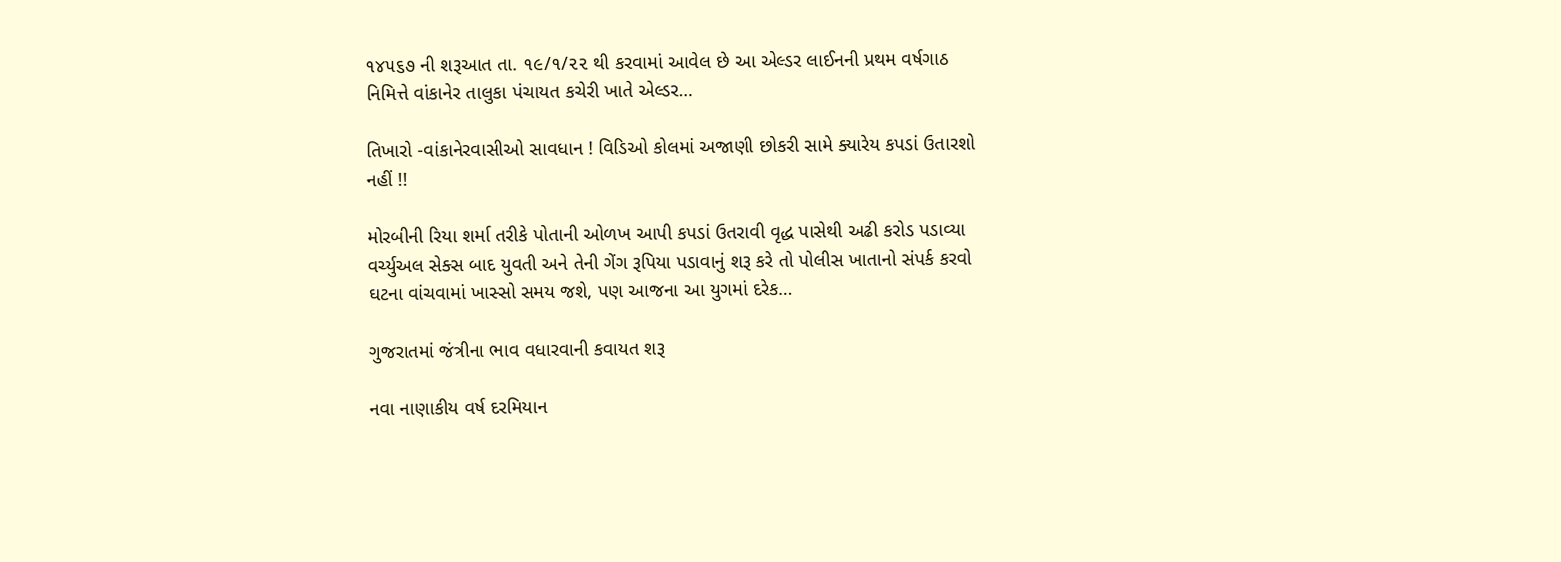૧૪૫૬૭ ની શરૂઆત તા. ૧૯/૧/૨૨ થી કરવામાં આવેલ છે આ એલ્ડર લાઈનની પ્રથમ વર્ષગાઠ નિમિત્તે વાંકાનેર તાલુકા પંચાયત કચેરી ખાતે એલ્ડર…

તિખારો -વાંકાનેરવાસીઓ સાવધાન ! વિડિઓ કોલમાં અજાણી છોકરી સામે ક્યારેય કપડાં ઉતારશો નહીં !!

મોરબીની રિયા શર્મા તરીકે પોતાની ઓળખ આપી કપડાં ઉતરાવી વૃદ્ધ પાસેથી અઢી કરોડ પડાવ્યા વર્ચ્યુઅલ સેક્સ બાદ યુવતી અને તેની ગેંગ રૂપિયા પડાવાનું શરૂ કરે તો પોલીસ ખાતાનો સંપર્ક કરવો  ઘટના વાંચવામાં ખાસ્સો સમય જશે, પણ આજના આ યુગમાં દરેક…

ગુજરાતમાં જંત્રીના ભાવ વધારવાની કવાયત શરૂ

નવા નાણાકીય વર્ષ દરમિયાન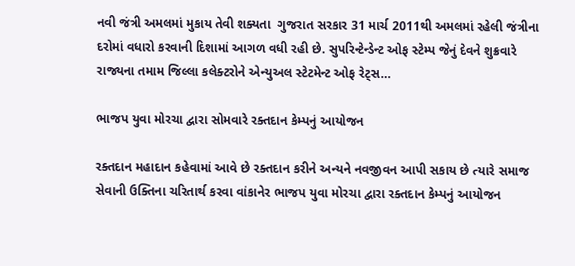નવી જંત્રી અમલમાં મુકાય તેવી શક્યતા  ગુજરાત સરકાર 31 માર્ચ 2011થી અમલમાં રહેલી જંત્રીના દરોમાં વધારો કરવાની દિશામાં આગળ વધી રહી છે. સુપરિન્ટેન્ડેન્ટ ઓફ સ્ટેમ્પ જેનું દેવને શુક્રવારે રાજ્યના તમામ જિલ્લા કલેક્ટરોને એન્યુઅલ સ્ટેટમેન્ટ ઓફ રેટ્સ…

ભાજપ યુવા મોરચા દ્વારા સોમવારે રક્તદાન કેમ્પનું આયોજન

રક્તદાન મહાદાન કહેવામાં આવે છે રક્તદાન કરીને અન્યને નવજીવન આપી સકાય છે ત્યારે સમાજ સેવાની ઉક્તિના ચરિતાર્થ કરવા વાંકાનેર ભાજપ યુવા મોરચા દ્વારા રક્તદાન કેમ્પનું આયોજન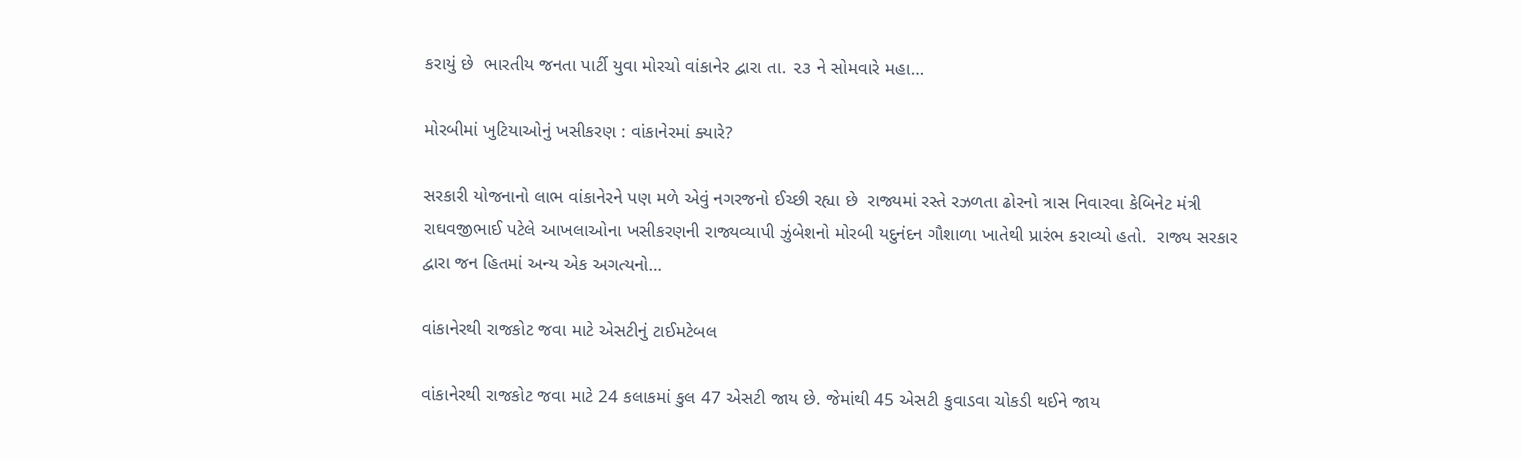કરાયું છે  ભારતીય જનતા પાર્ટી યુવા મોરચો વાંકાનેર દ્વારા તા. ૨૩ ને સોમવારે મહા…

મોરબીમાં ખુટિયાઓનું ખસીકરણ : વાંકાનેરમાં ક્યારે?

સરકારી યોજનાનો લાભ વાંકાનેરને પણ મળે એવું નગરજનો ઈચ્છી રહ્યા છે  રાજ્યમાં રસ્તે રઝળતા ઢોરનો ત્રાસ નિવારવા કેબિનેટ મંત્રી રાઘવજીભાઈ પટેલે આખલાઓના ખસીકરણની રાજ્યવ્યાપી ઝુંબેશનો મોરબી યદુનંદન ગૌશાળા ખાતેથી પ્રારંભ કરાવ્યો હતો.  રાજ્ય સરકાર દ્વારા જન હિતમાં અન્ય એક અગત્યનો…

વાંકાનેરથી રાજકોટ જવા માટે એસટીનું ટાઈમટેબલ

વાંકાનેરથી રાજકોટ જવા માટે 24 કલાકમાં કુલ 47 એસટી જાય છે. જેમાંથી 45 એસટી કુવાડવા ચોકડી થઈને જાય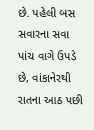છે. પહેલી બસ સવારના સવા પાંચ વાગે ઉપડે છે, વાંકાનેરથી રાતના આઠ પછી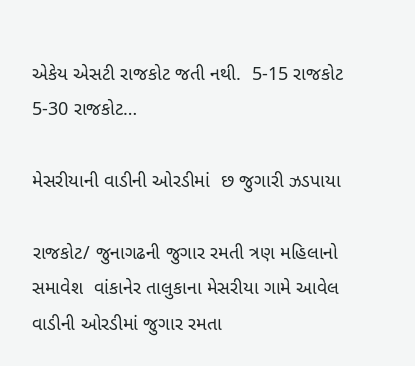એકેય એસટી રાજકોટ જતી નથી.  5-15 રાજકોટ 5-30 રાજકોટ…

મેસરીયાની વાડીની ઓરડીમાં  છ જુગારી ઝડપાયા

રાજકોટ/ જુનાગઢની જુગાર રમતી ત્રણ મહિલાનો સમાવેશ  વાંકાનેર તાલુકાના મેસરીયા ગામે આવેલ વાડીની ઓરડીમાં જુગાર રમતા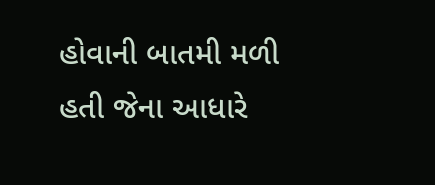હોવાની બાતમી મળી હતી જેના આધારે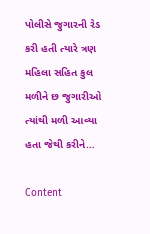પોલીસે જુગારની રેડ કરી હતી ત્યારે ત્રણ મહિલા સહિત કુલ મળીને છ જુગારીઓ ત્યાંથી મળી આવ્યા હતા જેથી કરીને…

Content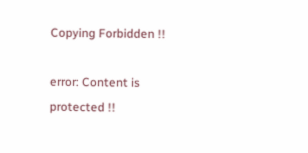Copying Forbidden !!

error: Content is protected !!